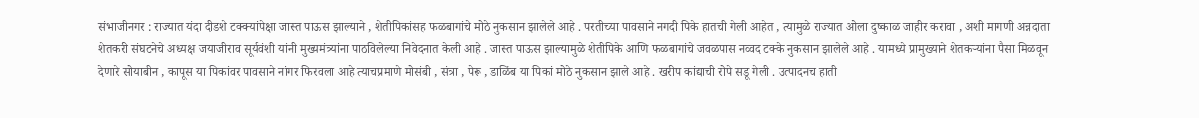संभाजीनगर : राज्यात यंदा दीडशे टक्क्यांपेक्षा जास्त पाऊस झाल्याने , शेतीपिकांसह फळबागांचे मोठे नुकसान झालेले आहे . परतीच्या पावसाने नगदी पिके हातची गेली आहेत , त्यामुळे राज्यात ओला दुष्काळ जाहीर करावा , अशी मागणी अन्नदाता शेतकरी संघटनेचे अध्यक्ष जयाजीराव सूर्यवंशी यांनी मुख्यमंत्र्यांना पाठविलेल्या निवेदनात केली आहे . जास्त पाऊस झाल्यामुळे शेतीपिके आणि फळबागांचे जवळपास नव्वद टक्के नुकसान झालेले आहे . यामध्ये प्रामुख्याने शेतकऱ्यांना पैसा मिळवून देणारे सोयाबीन , कापूस या पिकांवर पावसाने नांगर फिरवला आहे त्याचप्रमाणे मोसंबी , संत्रा , पेरू , डाळिंब या पिकां मोठे नुकसान झाले आहे . खरीप कांद्याची रोपे सडू गेली . उत्पादनच हाती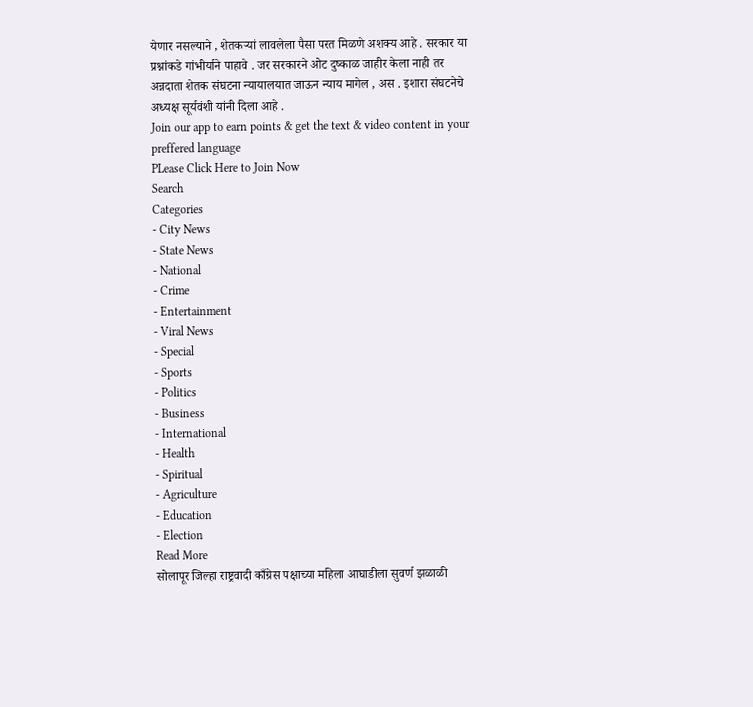येणार नसल्याने , शेतकऱ्यां लावलेला पैसा परत मिळणे अशक्य आहे . सरकार या प्रश्नांकडे गांभीर्याने पाहावे . जर सरकारने ओट दुष्काळ जाहीर केला नाही तर अन्नदाता शेतक संघटना न्यायालयात जाऊन न्याय मागेल , अस . इशारा संघटनेचे अध्यक्ष सूर्यवंशी यांनी दिला आहे .
Join our app to earn points & get the text & video content in your preffered language
PLease Click Here to Join Now
Search
Categories
- City News
- State News
- National
- Crime
- Entertainment
- Viral News
- Special
- Sports
- Politics
- Business
- International
- Health
- Spiritual
- Agriculture
- Education
- Election
Read More
सोलापूर जिल्हा राष्ट्रवादी काँग्रेस पक्षाच्या महिला आघाडीला सुवर्ण झळाळी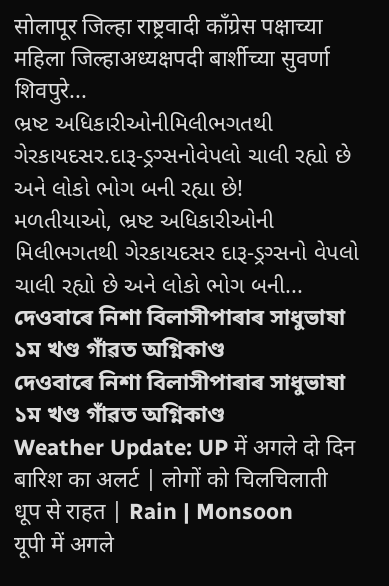सोलापूर जिल्हा राष्ट्रवादी काँग्रेस पक्षाच्या महिला जिल्हाअध्यक्षपदी बार्शीच्या सुवर्णा शिवपुरे...
ભ્રષ્ટ અધિકારીઓનીમિલીભગતથી ગેરકાયદસર.દારૂ-ડ્રગ્સનોવેપલો ચાલી રહ્યો છે અને લોકો ભોગ બની રહ્યા છે!
મળતીયાઓ, ભ્રષ્ટ અધિકારીઓની મિલીભગતથી ગેરકાયદસર દારૂ-ડ્રગ્સનો વેપલો ચાલી રહ્યો છે અને લોકો ભોગ બની...
দেওবাৰে নিশা বিলাসীপাৰাৰ সাধুভাষা ১ম খণ্ড গাঁৱত অগ্নিকাণ্ড
দেওবাৰে নিশা বিলাসীপাৰাৰ সাধুভাষা ১ম খণ্ড গাঁৱত অগ্নিকাণ্ড
Weather Update: UP में अगले दो दिन बारिश का अलर्ट | लोगों को चिलचिलाती धूप से राहत | Rain | Monsoon
यूपी में अगले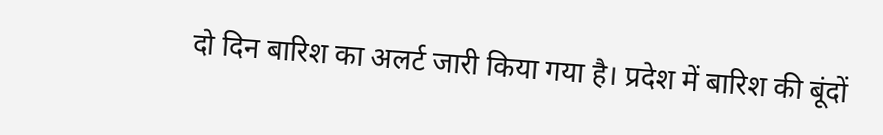दो दिन बारिश का अलर्ट जारी किया गया है। प्रदेश में बारिश की बूंदों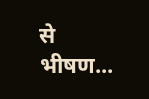से भीषण...